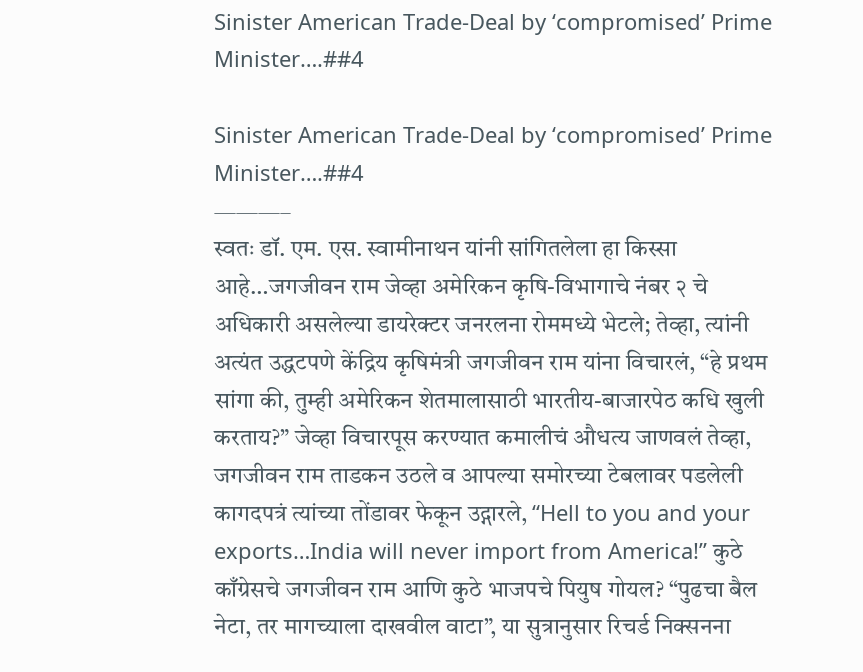Sinister American Trade-Deal by ‘compromised’ Prime Minister….##4

Sinister American Trade-Deal by ‘compromised’ Prime Minister….##4
———–
स्वतः डॉ. एम. एस. स्वामीनाथन यांनी सांगितलेला हा किस्सा आहे…जगजीवन राम जेव्हा अमेरिकन कृषि-विभागाचे नंबर २ चे अधिकारी असलेल्या डायरेक्टर जनरलना रोममध्ये भेटले; तेव्हा, त्यांनी अत्यंत उद्धटपणे केंद्रिय कृषिमंत्री जगजीवन राम यांना विचारलं, “हे प्रथम सांगा की, तुम्ही अमेरिकन शेतमालासाठी भारतीय-बाजारपेठ कधि खुली करताय?” जेव्हा विचारपूस करण्यात कमालीचं औधत्य जाणवलं तेव्हा, जगजीवन राम ताडकन उठले व आपल्या समोरच्या टेबलावर पडलेली कागदपत्रं त्यांच्या तोंडावर फेकून उद्गारले, “Hell to you and your exports…India will never import from America!” कुठे काँग्रेसचे जगजीवन राम आणि कुठे भाजपचे पियुष गोयल? “पुढचा बैल नेटा, तर मागच्याला दाखवील वाटा”, या सुत्रानुसार रिचर्ड निक्सनना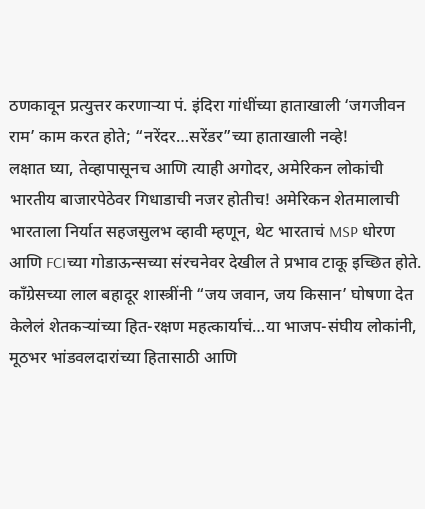ठणकावून प्रत्युत्तर करणार्‍या पं. इंदिरा गांधींच्या हाताखाली ‘जगजीवन राम’ काम करत होते; “नरेंदर…सरेंडर”च्या हाताखाली नव्हे!
लक्षात घ्या, तेव्हापासूनच आणि त्याही अगोदर, अमेरिकन लोकांची भारतीय बाजारपेठेवर गिधाडाची नजर होतीच! अमेरिकन शेतमालाची भारताला निर्यात सहजसुलभ व्हावी म्हणून, थेट भारताचं MSP धोरण आणि FCIच्या गोडाऊन्सच्या संरचनेवर देखील ते प्रभाव टाकू इच्छित होते. काँग्रेसच्या लाल बहादूर शास्त्रींनी “जय जवान, जय किसान’ घोषणा देत केलेलं शेतकऱ्यांच्या हित-रक्षण महत्कार्याचं…या भाजप-संघीय लोकांनी, मूठभर भांडवलदारांच्या हितासाठी आणि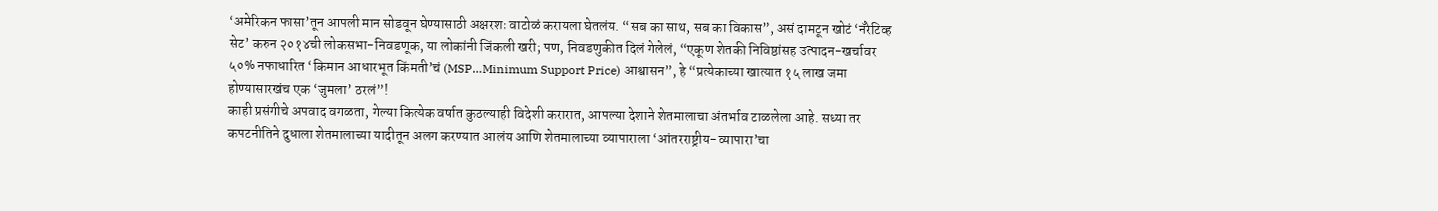‘अमेरिकन फासा’तून आपली मान सोडवून घेण्यासाठी अक्षरशः वाटोळं करायला घेतलंय. “सब का साथ, सब का विकास”, असं दामटून खोटं ‘नॅरेटिव्ह सेट’ करुन २०१४ची लोकसभा-निवडणूक, या लोकांनी जिंकली खरी; पण, निवडणुकीत दिलं गेलेलं, “एकूण शेतकी निविष्ठांसह उत्पादन-खर्चावर ५०% नफाधारित ‘किमान आधारभूत किंमती’चं (MSP…Minimum Support Price) आश्वासन”, हे “प्रत्येकाच्या खात्यात १५ लाख जमा होण्यासारखंच एक ‘जुमला’ ठरलं”!
काही प्रसंगीचे अपवाद वगळता, गेल्या कित्येक वर्षात कुठल्याही विदेशी करारात, आपल्या देशाने शेतमालाचा अंतर्भाव टाळलेला आहे. सध्या तर कपटनीतिने दुधाला शेतमालाच्या यादीतून अलग करण्यात आलंय आणि शेतमालाच्या व्यापाराला ‘आंतरराष्ट्रीय-व्यापारा’चा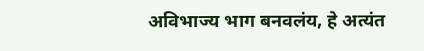अविभाज्य भाग बनवलंय, हे अत्यंत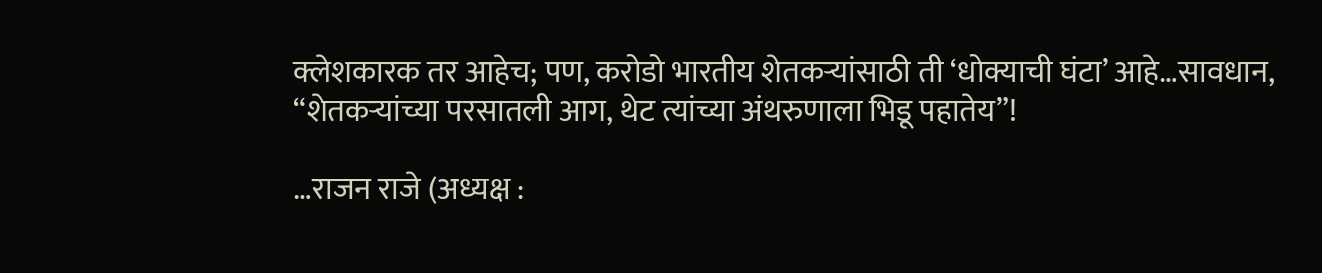क्लेशकारक तर आहेच; पण, करोडो भारतीय शेतकऱ्यांसाठी ती ‘धोक्याची घंटा’ आहे…सावधान, “शेतकऱ्यांच्या परसातली आग, थेट त्यांच्या अंथरुणाला भिडू पहातेय”!

…राजन राजे (अध्यक्ष :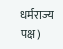धर्मराज्य पक्ष)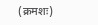(क्रमशः)